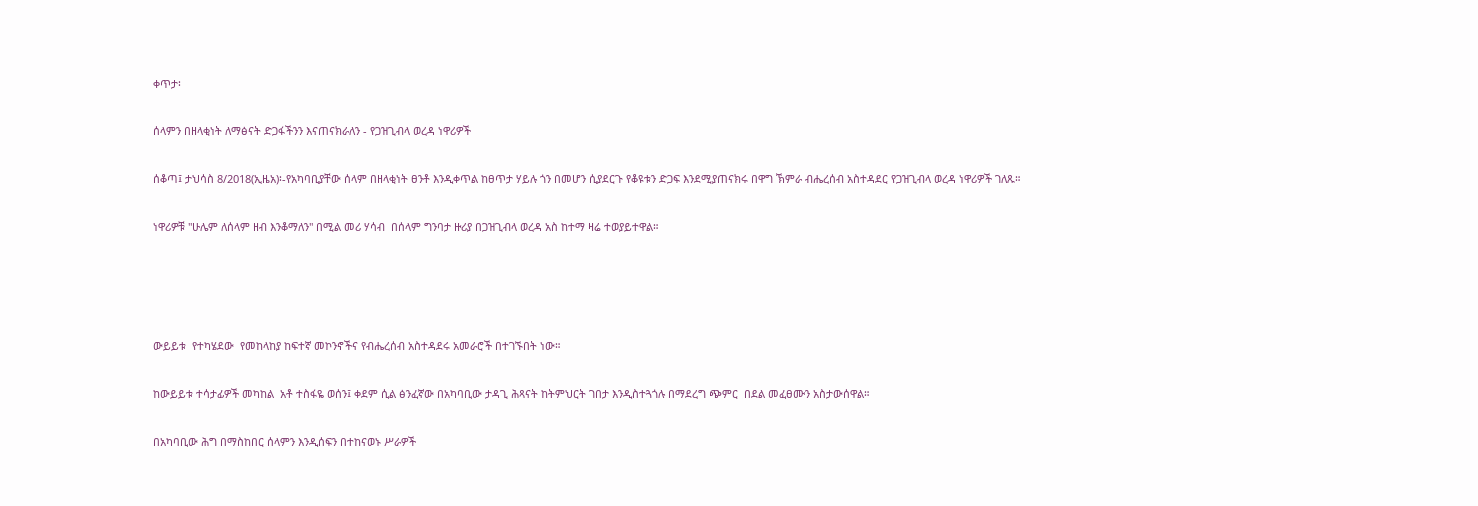ቀጥታ፡

ሰላምን በዘላቂነት ለማፅናት ድጋፋችንን እናጠናክራለን - የጋዝጊብላ ወረዳ ነዋሪዎች

ሰቆጣ፤ ታህሳስ 8/2018(ኢዜአ)፡-የአካባቢያቸው ሰላም በዘላቂነት ፀንቶ እንዲቀጥል ከፀጥታ ሃይሉ ጎን በመሆን ሲያደርጉ የቆዩቱን ድጋፍ እንደሚያጠናክሩ በዋግ ኽምራ ብሔረሰብ አስተዳደር የጋዝጊብላ ወረዳ ነዋሪዎች ገለጹ።

ነዋሪዎቹ "ሁሌም ለሰላም ዘብ እንቆማለን" በሚል መሪ ሃሳብ  በሰላም ግንባታ ዙሪያ በጋዝጊብላ ወረዳ አስ ከተማ ዛሬ ተወያይተዋል።




ውይይቱ  የተካሄደው  የመከላከያ ከፍተኛ መኮንኖችና የብሔረሰብ አስተዳደሩ አመራሮች በተገኙበት ነው።

ከውይይቱ ተሳታፊዎች መካከል  አቶ ተስፋዬ ወሰን፤ ቀደም ሲል ፅንፈኛው በአካባቢው ታዳጊ ሕጻናት ከትምህርት ገበታ እንዲስተጓጎሉ በማደረግ ጭምር  በደል መፈፀሙን አስታውሰዋል።

በአካባቢው ሕግ በማስከበር ሰላምን እንዲሰፍን በተከናወኑ ሥራዎች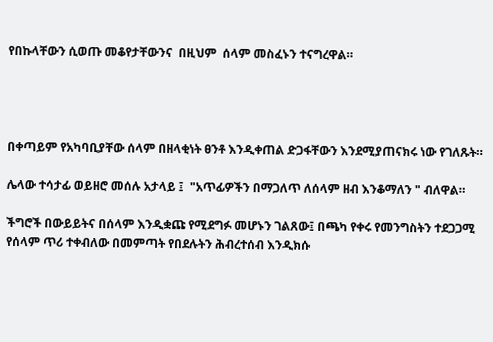የበኩላቸውን ሲወጡ መቆየታቸውንና  በዚህም  ሰላም መስፈኑን ተናግረዋል።




በቀጣይም የአካባቢያቸው ሰላም በዘላቂነት ፀንቶ እንዲቀጠል ድጋፋቸውን እንደሚያጠናክሩ ነው የገለጹት።

ሌላው ተሳታፊ ወይዘሮ መሰሉ አታላይ ፤  "አጥፊዎችን በማጋለጥ ለሰላም ዘብ እንቆማለን " ብለዋል።

ችግሮች በውይይትና በሰላም እንዲቋጩ የሚደግፉ መሆኑን ገልጸው፤ በጫካ የቀሩ የመንግስትን ተደጋጋሚ የሰላም ጥሪ ተቀብለው በመምጣት የበደሉትን ሕብረተሰብ እንዲክሱ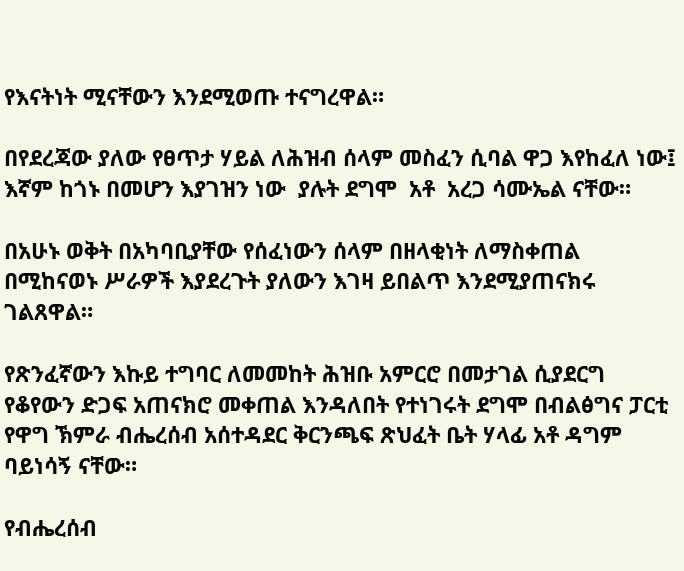የእናትነት ሚናቸውን እንደሚወጡ ተናግረዋል።

በየደረጃው ያለው የፀጥታ ሃይል ለሕዝብ ሰላም መስፈን ሲባል ዋጋ እየከፈለ ነው፤ እኛም ከጎኑ በመሆን እያገዝን ነው  ያሉት ደግሞ  አቶ  አረጋ ሳሙኤል ናቸው።

በአሁኑ ወቅት በአካባቢያቸው የሰፈነውን ሰላም በዘላቂነት ለማስቀጠል  በሚከናወኑ ሥራዎች እያደረጉት ያለውን እገዛ ይበልጥ እንደሚያጠናክሩ ገልጸዋል።

የጽንፈኛውን እኩይ ተግባር ለመመከት ሕዝቡ አምርሮ በመታገል ሲያደርግ የቆየውን ድጋፍ አጠናክሮ መቀጠል እንዳለበት የተነገሩት ደግሞ በብልፅግና ፓርቲ የዋግ ኽምራ ብሔረሰብ አሰተዳደር ቅርንጫፍ ጽህፈት ቤት ሃላፊ አቶ ዳግም ባይነሳኝ ናቸው።

የብሔረሰብ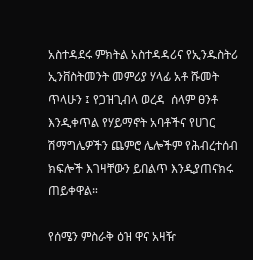አስተዳደሩ ምክትል አስተዳዳሪና የኢንዱስትሪ ኢንቨስትመንት መምሪያ ሃላፊ አቶ ሹመት ጥላሁን ፤ የጋዝጊብላ ወረዳ  ሰላም ፀንቶ እንዲቀጥል የሃይማኖት አባቶችና የሀገር ሽማግሌዎችን ጨምሮ ሌሎችም የሕብረተሰብ ክፍሎች እገዛቸውን ይበልጥ እንዲያጠናክሩ ጠይቀዋል።

የሰሜን ምስራቅ ዕዝ ዋና አዛዥ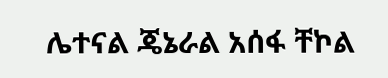ሌተናል ጄኔራል አሰፋ ቸኮል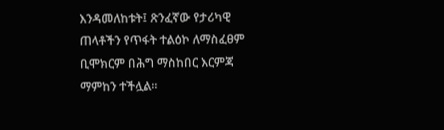እንዳመለከቱት፤ ጽንፈኛው የታሪካዊ ጠላቶችን የጥፋት ተልዕኮ ለማስፈፀም ቢሞክርም በሕግ ማስከበር እርምጃ ማምከን ተችሏል።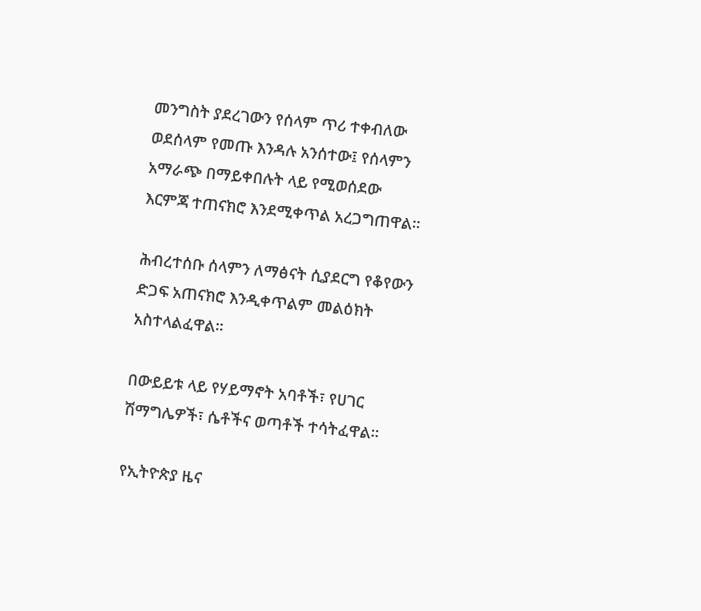መንግስት ያደረገውን የሰላም ጥሪ ተቀብለው ወደሰላም የመጡ እንዳሉ አንሰተው፤ የሰላምን አማራጭ በማይቀበሉት ላይ የሚወሰደው እርምጃ ተጠናክሮ እንደሚቀጥል አረጋግጠዋል።

ሕብረተሰቡ ሰላምን ለማፅናት ሲያደርግ የቆየውን ድጋፍ አጠናክሮ እንዲቀጥልም መልዕክት አስተላልፈዋል።

በውይይቱ ላይ የሃይማኖት አባቶች፣ የሀገር ሽማግሌዎች፣ ሴቶችና ወጣቶች ተሳትፈዋል።

የኢትዮጵያ ዜና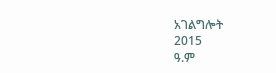አገልግሎት
2015
ዓ.ም